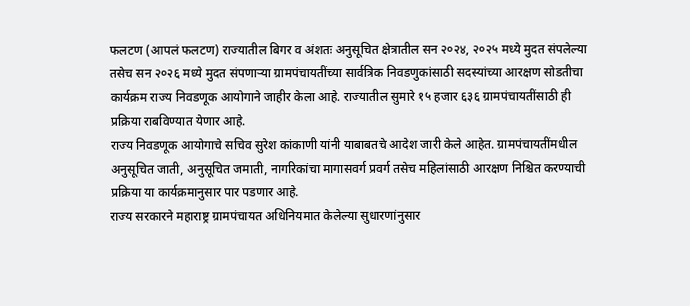फलटण (आपलं फलटण) राज्यातील बिगर व अंशतः अनुसूचित क्षेत्रातील सन २०२४, २०२५ मध्ये मुदत संपलेल्या तसेच सन २०२६ मध्ये मुदत संपणाऱ्या ग्रामपंचायतींच्या सार्वत्रिक निवडणुकांसाठी सदस्यांच्या आरक्षण सोडतीचा कार्यक्रम राज्य निवडणूक आयोगाने जाहीर केला आहे. राज्यातील सुमारे १५ हजार ६३६ ग्रामपंचायतींसाठी ही प्रक्रिया राबविण्यात येणार आहे.
राज्य निवडणूक आयोगाचे सचिव सुरेश कांकाणी यांनी याबाबतचे आदेश जारी केले आहेत. ग्रामपंचायतींमधील अनुसूचित जाती, अनुसूचित जमाती, नागरिकांचा मागासवर्ग प्रवर्ग तसेच महिलांसाठी आरक्षण निश्चित करण्याची प्रक्रिया या कार्यक्रमानुसार पार पडणार आहे.
राज्य सरकारने महाराष्ट्र ग्रामपंचायत अधिनियमात केलेल्या सुधारणांनुसार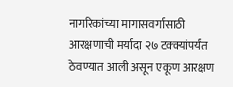नागरिकांच्या मागासवर्गासाठी आरक्षणाची मर्यादा २७ टक्क्यांपर्यंत ठेवण्यात आली असून एकूण आरक्षण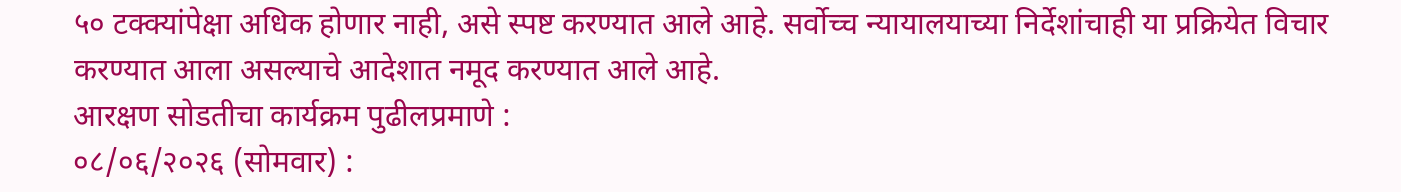५० टक्क्यांपेक्षा अधिक होणार नाही, असे स्पष्ट करण्यात आले आहे. सर्वोच्च न्यायालयाच्या निर्देशांचाही या प्रक्रियेत विचार करण्यात आला असल्याचे आदेशात नमूद करण्यात आले आहे.
आरक्षण सोडतीचा कार्यक्रम पुढीलप्रमाणे :
०८/०६/२०२६ (सोमवार) :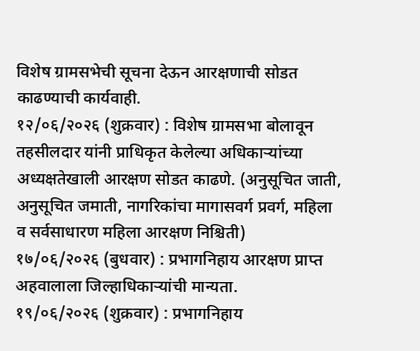विशेष ग्रामसभेची सूचना देऊन आरक्षणाची सोडत काढण्याची कार्यवाही.
१२/०६/२०२६ (शुक्रवार) : विशेष ग्रामसभा बोलावून तहसीलदार यांनी प्राधिकृत केलेल्या अधिकाऱ्यांच्या अध्यक्षतेखाली आरक्षण सोडत काढणे. (अनुसूचित जाती, अनुसूचित जमाती, नागरिकांचा मागासवर्ग प्रवर्ग, महिला व सर्वसाधारण महिला आरक्षण निश्चिती)
१७/०६/२०२६ (बुधवार) : प्रभागनिहाय आरक्षण प्राप्त अहवालाला जिल्हाधिकाऱ्यांची मान्यता.
१९/०६/२०२६ (शुक्रवार) : प्रभागनिहाय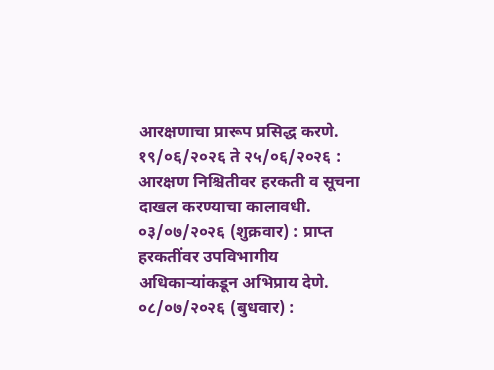आरक्षणाचा प्रारूप प्रसिद्ध करणे.
१९/०६/२०२६ ते २५/०६/२०२६ : आरक्षण निश्चितीवर हरकती व सूचना दाखल करण्याचा कालावधी.
०३/०७/२०२६ (शुक्रवार) : प्राप्त हरकतींवर उपविभागीय अधिकाऱ्यांकडून अभिप्राय देणे.
०८/०७/२०२६ (बुधवार) :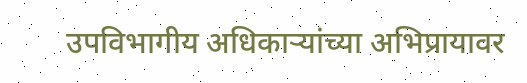उपविभागीय अधिकाऱ्यांच्या अभिप्रायावर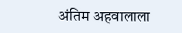अंतिम अहवालाला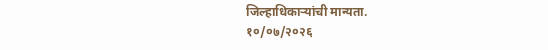जिल्हाधिकाऱ्यांची मान्यता.
१०/०७/२०२६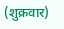(शुक्रवार)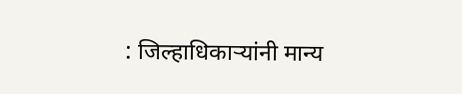: जिल्हाधिकाऱ्यांनी मान्य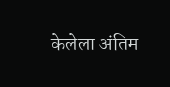केलेला अंतिम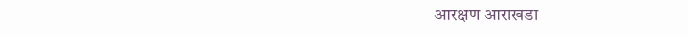आरक्षण आराखडा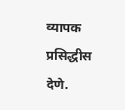व्यापक प्रसिद्धीस देणे.